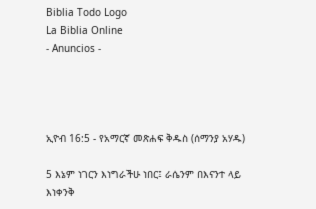Biblia Todo Logo
La Biblia Online
- Anuncios -




ኢዮብ 16:5 - የአማርኛ መጽሐፍ ቅዱስ (ሰማንያ አሃዱ)

5 እኔም ነገርን እነግራችሁ ነበር፤ ራሴንም በእናንተ ላይ እነቀንቅ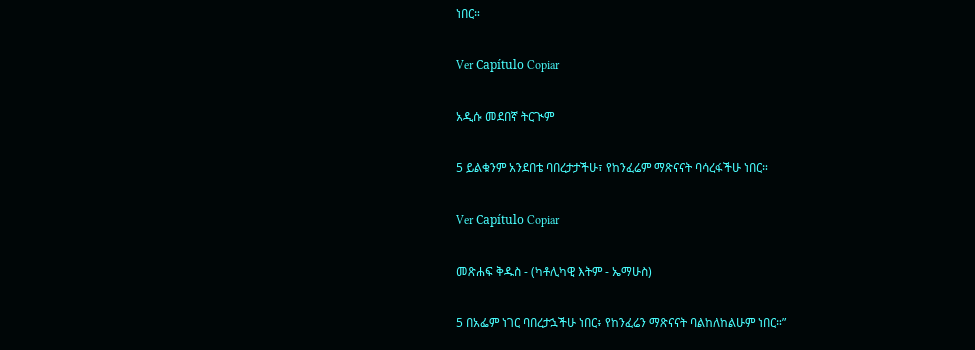ነበር።

Ver Capítulo Copiar

አዲሱ መደበኛ ትርጒም

5 ይልቁንም አንደበቴ ባበረታታችሁ፣ የከንፈሬም ማጽናናት ባሳረፋችሁ ነበር።

Ver Capítulo Copiar

መጽሐፍ ቅዱስ - (ካቶሊካዊ እትም - ኤማሁስ)

5 በአፌም ነገር ባበረታኋችሁ ነበር፥ የከንፈሬን ማጽናናት ባልከለከልሁም ነበር።”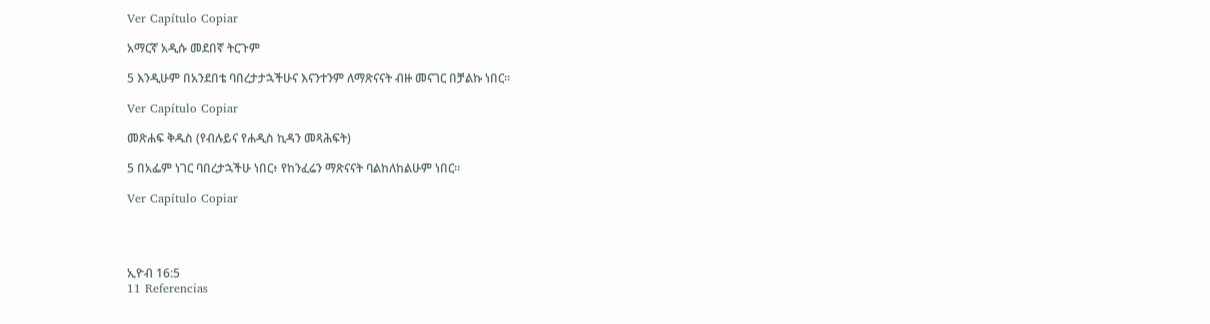Ver Capítulo Copiar

አማርኛ አዲሱ መደበኛ ትርጉም

5 እንዲሁም በአንደበቴ ባበረታታኋችሁና እናንተንም ለማጽናናት ብዙ መናገር በቻልኩ ነበር።

Ver Capítulo Copiar

መጽሐፍ ቅዱስ (የብሉይና የሐዲስ ኪዳን መጻሕፍት)

5 በአፌም ነገር ባበረታኋችሁ ነበር፥ የከንፈሬን ማጽናናት ባልከለከልሁም ነበር።

Ver Capítulo Copiar




ኢዮብ 16:5
11 Referencias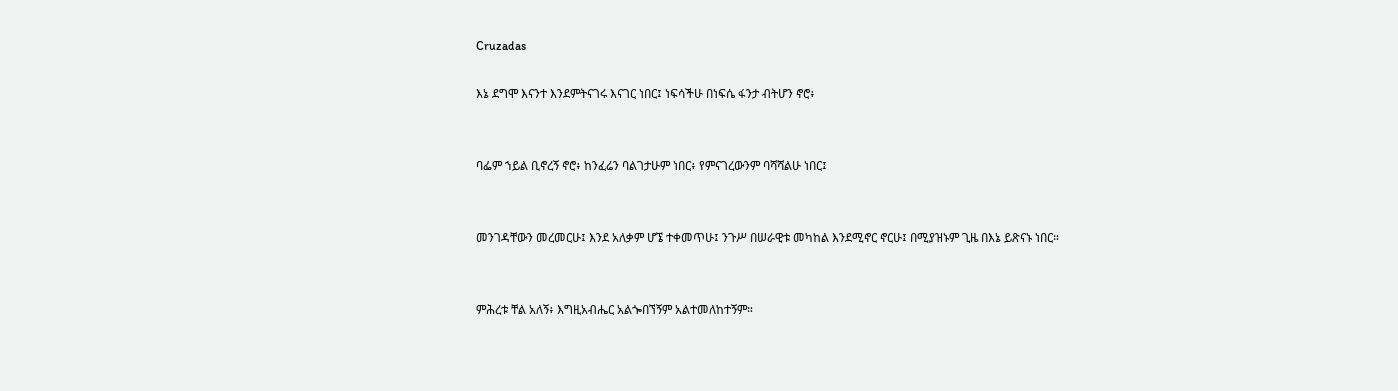Cruzadas

እኔ ደግሞ እናንተ እንደምትናገሩ እናገር ነበር፤ ነፍሳችሁ በነፍሴ ፋንታ ብትሆን ኖሮ፥


ባፌም ኀይል ቢኖረኝ ኖሮ፥ ከንፈሬን ባልገታሁም ነበር፥ የምናገረውንም ባሻሻልሁ ነበር፤


መንገዳቸውን መረመርሁ፤ እንደ አለቃም ሆኜ ተቀመጥሁ፤ ንጉሥ በሠራዊቱ መካከል እንደሚኖር ኖርሁ፤ በሚያዝኑም ጊዜ በእኔ ይጽናኑ ነበር።


ምሕረቱ ቸል አለኝ፥ እግዚአብሔር አልጐበኘኝም አልተመለከተኝም።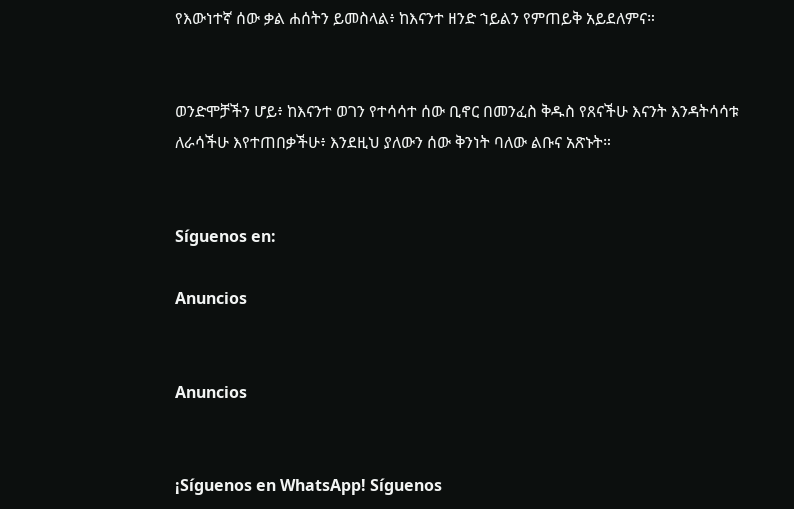የእውነተኛ ሰው ቃል ሐሰትን ይመስላል፥ ከእናንተ ዘንድ ኀይልን የምጠይቅ አይደለምና።


ወንድሞቻችን ሆይ፥ ከእናንተ ወገን የተሳሳተ ሰው ቢኖር በመንፈስ ቅዱስ የጸናችሁ እናንት እንዳትሳሳቱ ለራሳችሁ እየተጠበቃችሁ፥ እንደዚህ ያለውን ሰው ቅንነት ባለው ልቡና አጽኑት።


Síguenos en:

Anuncios


Anuncios


¡Síguenos en WhatsApp! Síguenos